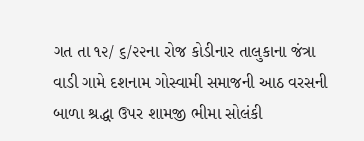ગત તા ૧૨/ ૬/૨૨ના રોજ કોડીનાર તાલુકાના જંત્રા વાડી ગામે દશનામ ગોસ્વામી સમાજની આઠ વરસની બાળા શ્રદ્ધા ઉપર શામજી ભીમા સોલંકી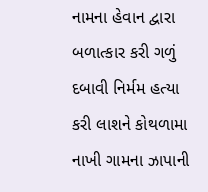નામના હેવાન દ્વારા બળાત્કાર કરી ગળું દબાવી નિર્મમ હત્યા કરી લાશને કોથળામા નાખી ગામના ઝાપાની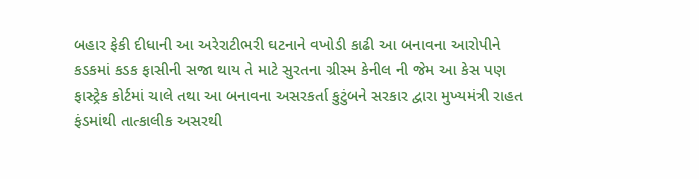બહાર ફેકી દીધાની આ અરેરાટીભરી ઘટનાને વખોડી કાઢી આ બનાવના આરોપીને કડકમાં કડક ફાસીની સજા થાય તે માટે સુરતના ગ્રીસ્મ કેનીલ ની જેમ આ કેસ પણ ફાસ્ટ્રેક કોર્ટમાં ચાલે તથા આ બનાવના અસરકર્તા કુટુંબને સરકાર દ્વારા મુખ્યમંત્રી રાહત ફંડમાંથી તાત્કાલીક અસરથી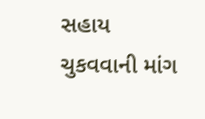સહાય ચુકવવાની માંગ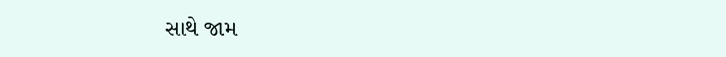સાથે જામ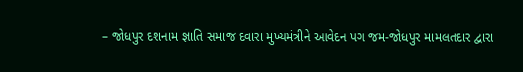– જોધપુર દશનામ જ્ઞાતિ સમાજ દવારા મુખ્યમંત્રીને આવેદન પગ જમ-જોધપુર મામલતદાર દ્વારા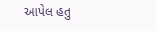આપેલ હતુ